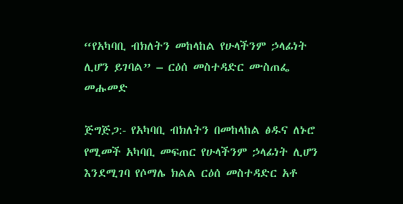“የአካባቢ ብክለትን መከላከል የሁላችንም ኃላፊነት ሊሆን ይገባል” – ርዕሰ መስተዳድር ሙስጠፌ መሑመድ

ጅግጅጋ:- የአካባቢ ብክለትን በመከላከል ፅዱና ለኑሮ የሚመች አካባቢ መፍጠር የሁላችንም ኃላፊነት ሊሆን እንደሚገባ የሶማሌ ክልል ርዕሰ መስተዳድር አቶ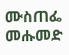ሙስጠፌ መሑመድ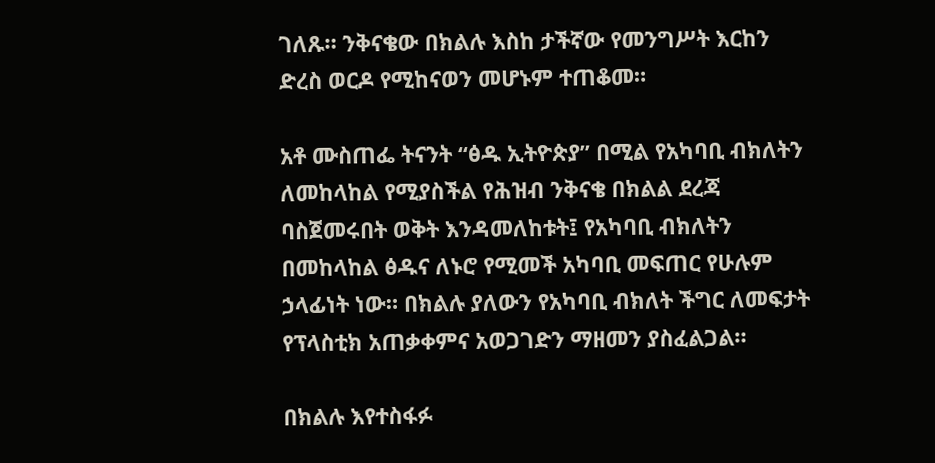ገለጹ። ንቅናቄው በክልሉ እስከ ታችኛው የመንግሥት እርከን ድረስ ወርዶ የሚከናወን መሆኑም ተጠቆመ።

አቶ ሙስጠፌ ትናንት “ፅዱ ኢትዮጵያ” በሚል የአካባቢ ብክለትን ለመከላከል የሚያስችል የሕዝብ ንቅናቄ በክልል ደረጃ ባስጀመሩበት ወቅት እንዳመለከቱት፤ የአካባቢ ብክለትን በመከላከል ፅዱና ለኑሮ የሚመች አካባቢ መፍጠር የሁሉም ኃላፊነት ነው። በክልሉ ያለውን የአካባቢ ብክለት ችግር ለመፍታት የፕላስቲክ አጠቃቀምና አወጋገድን ማዘመን ያስፈልጋል።

በክልሉ እየተስፋፉ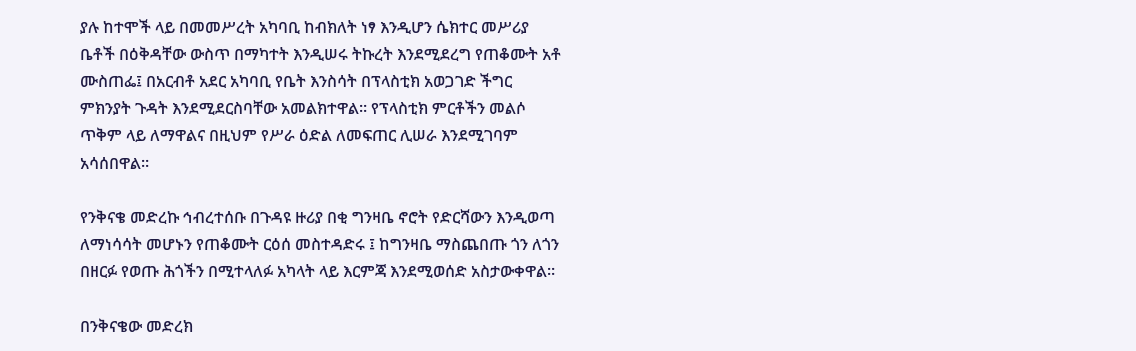ያሉ ከተሞች ላይ በመመሥረት አካባቢ ከብክለት ነፃ እንዲሆን ሴክተር መሥሪያ ቤቶች በዕቅዳቸው ውስጥ በማካተት እንዲሠሩ ትኩረት እንደሚደረግ የጠቆሙት አቶ ሙስጠፌ፤ በአርብቶ አደር አካባቢ የቤት እንስሳት በፕላስቲክ አወጋገድ ችግር ምክንያት ጉዳት እንደሚደርስባቸው አመልክተዋል። የፕላስቲክ ምርቶችን መልሶ ጥቅም ላይ ለማዋልና በዚህም የሥራ ዕድል ለመፍጠር ሊሠራ እንደሚገባም አሳሰበዋል።

የንቅናቄ መድረኩ ኅብረተሰቡ በጉዳዩ ዙሪያ በቂ ግንዛቤ ኖሮት የድርሻውን እንዲወጣ ለማነሳሳት መሆኑን የጠቆሙት ርዕሰ መስተዳድሩ ፤ ከግንዛቤ ማስጨበጡ ጎን ለጎን በዘርፉ የወጡ ሕጎችን በሚተላለፉ አካላት ላይ እርምጃ እንደሚወሰድ አስታውቀዋል።

በንቅናቄው መድረክ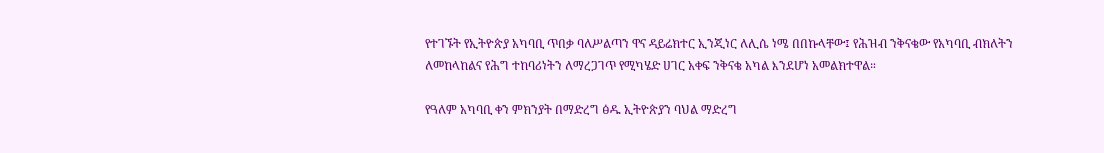የተገኙት የኢትዮጵያ አካባቢ ጥበቃ ባለሥልጣን ዋና ዳይሬክተር ኢንጂነር ለሊሴ ነሜ በበኩላቸው፤ የሕዝብ ንቅናቄው የአካባቢ ብክለትን ለመከላከልና የሕግ ተከባሪነትን ለማረጋገጥ የሚካሄድ ሀገር አቀፍ ንቅናቄ አካል እንደሆነ አመልክተዋል።

የዓለም አካባቢ ቀን ምክንያት በማድረግ ፅዱ ኢትዮጵያን ባህል ማድረግ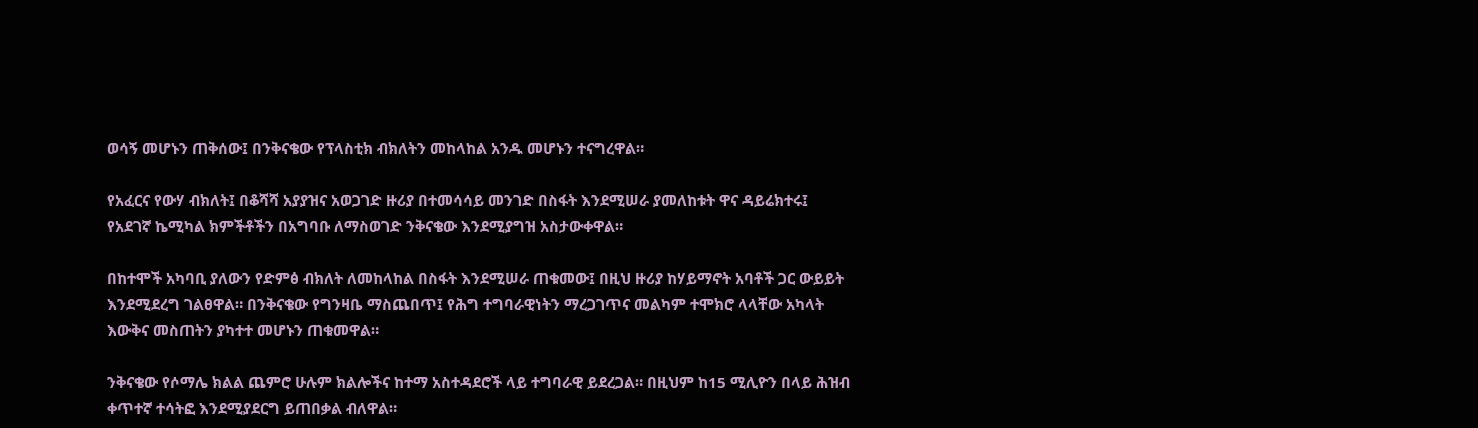ወሳኝ መሆኑን ጠቅሰው፤ በንቅናቄው የፕላስቲክ ብክለትን መከላከል አንዱ መሆኑን ተናግረዋል።

የአፈርና የውሃ ብክለት፤ በቆሻሻ አያያዝና አወጋገድ ዙሪያ በተመሳሳይ መንገድ በስፋት እንደሚሠራ ያመለከቱት ዋና ዳይሬክተሩ፤ የአደገኛ ኬሚካል ክምችቶችን በአግባቡ ለማስወገድ ንቅናቄው እንደሚያግዝ አስታውቀዋል።

በከተሞች አካባቢ ያለውን የድምፅ ብክለት ለመከላከል በስፋት እንደሚሠራ ጠቁመው፤ በዚህ ዙሪያ ከሃይማኖት አባቶች ጋር ውይይት እንደሚደረግ ገልፀዋል። በንቅናቄው የግንዛቤ ማስጨበጥ፤ የሕግ ተግባራዊነትን ማረጋገጥና መልካም ተሞክሮ ላላቸው አካላት እውቅና መስጠትን ያካተተ መሆኑን ጠቁመዋል።

ንቅናቄው የሶማሌ ክልል ጨምሮ ሁሉም ክልሎችና ከተማ አስተዳደሮች ላይ ተግባራዊ ይደረጋል። በዚህም ከ15 ሚሊዮን በላይ ሕዝብ ቀጥተኛ ተሳትፎ እንደሚያደርግ ይጠበቃል ብለዋል።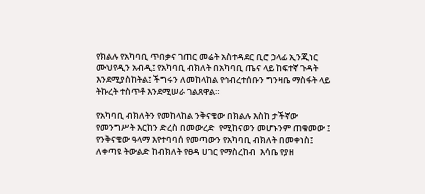የክልሉ የአካባቢ ጥበቃና ገጠር መሬት አስተዳደር ቢሮ ኃላፊ ኢንጂነር ሙህየዲን አብዲ፤ የአካባቢ ብክለት በአካባቢ ጤና ላይ ከፍተኛ ጉዳት እንደሚያስከትል፤ ችግሩን ለመከላከል የኅብረተሰቡን ግንዛቤ ማስፋት ላይ ትኩረት ተስጥቶ እንደሚሠራ ገልጸዋል።

የአካባቢ ብክለትን የመከላከል ንቅናቄው በክልሉ እስከ ታችኛው የመንግሥት እርከን ድረስ በመውረድ  የሚከናወን መሆኑንም ጠቁመው ፤ የንቅናቄው ዓላማ እየተባባሰ የመጣውን የአካባቢ ብክለት በመቀነስ፤ ለቀጣዩ ትውልድ ከብክለት የፀዳ ሀገር የማስረከብ  እሳቤ የያዘ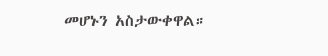መሆኑን አስታውቀዋል።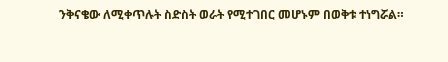ንቅናቄው ለሚቀጥሉት ስድስት ወራት የሚተገበር መሆኑም በወቅቱ ተነግሯል።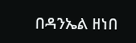በዳንኤል ዘነበ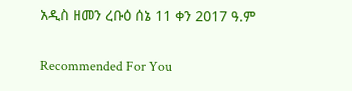አዲስ ዘመን ረቡዕ ሰኔ 11 ቀን 2017 ዓ.ም

Recommended For You